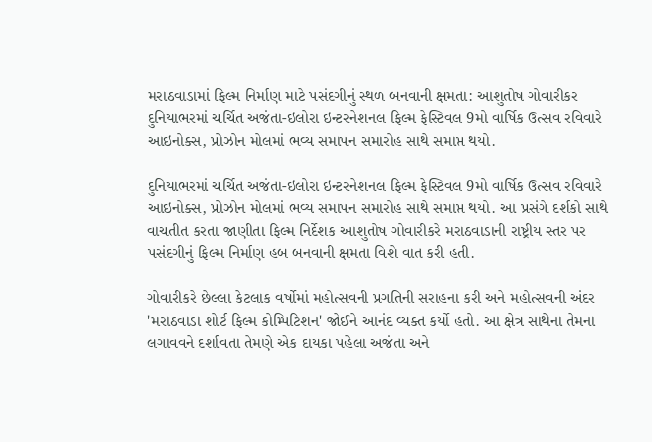મરાઠવાડામાં ફિલ્મ નિર્માણ માટે પસંદગીનું સ્થળ બનવાની ક્ષમતા: આશુતોષ ગોવારીકર
દુનિયાભરમાં ચર્ચિત અજંતા-ઇલોરા ઇન્ટરનેશનલ ફિલ્મ ફેસ્ટિવલ 9મો વાર્ષિક ઉત્સવ રવિવારે આઇનોક્સ, પ્રોઝોન મોલમાં ભવ્ય સમાપન સમારોહ સાથે સમાપ્ત થયો.

દુનિયાભરમાં ચર્ચિત અજંતા-ઇલોરા ઇન્ટરનેશનલ ફિલ્મ ફેસ્ટિવલ 9મો વાર્ષિક ઉત્સવ રવિવારે આઇનોક્સ, પ્રોઝોન મોલમાં ભવ્ય સમાપન સમારોહ સાથે સમાપ્ત થયો. આ પ્રસંગે દર્શકો સાથે વાચતીત કરતા જાણીતા ફિલ્મ નિર્દેશક આશુતોષ ગોવારીકરે મરાઠવાડાની રાષ્ટ્રીય સ્તર પર પસંદગીનું ફિલ્મ નિર્માણ હબ બનવાની ક્ષમતા વિશે વાત કરી હતી.

ગોવારીકરે છેલ્લા કેટલાક વર્ષોમાં મહોત્સવની પ્રગતિની સરાહના કરી અને મહોત્સવની અંદર 'મરાઠવાડા શોર્ટ ફિલ્મ કોમ્પિટિશન' જોઈને આનંદ વ્યક્ત કર્યો હતો. આ ક્ષેત્ર સાથેના તેમના લગાવવને દર્શાવતા તેમણે એક દાયકા પહેલા અજંતા અને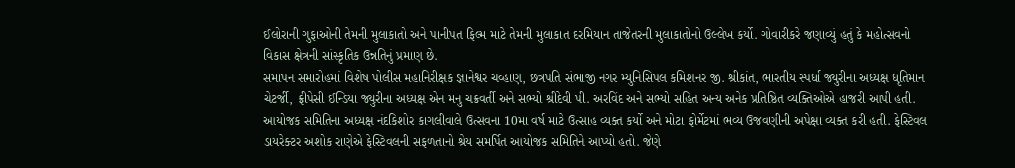ઈલોરાની ગુફાઓની તેમની મુલાકાતો અને પાનીપત ફિલ્મ માટે તેમની મુલાકાત દરમિયાન તાજેતરની મુલાકાતોનો ઉલ્લેખ કર્યો. ગોવારીકરે જણાવ્યું હતું કે મહોત્સવનો વિકાસ ક્ષેત્રની સાંસ્કૃતિક ઉન્નતિનું પ્રમાણ છે.
સમાપન સમારોહમાં વિશેષ પોલીસ મહાનિરીક્ષક જ્ઞાનેશ્વર ચવ્હાણ, છત્રપતિ સંભાજી નગર મ્યુનિસિપલ કમિશનર જી. શ્રીકાંત, ભારતીય સ્પર્ધા જ્યુરીના અધ્યક્ષ ધૃતિમાન ચેટર્જી, ફ્રીપેસી ઈન્ડિયા જ્યુરીના અધ્યક્ષ એન મનુ ચક્રવર્તી અને સભ્યો શ્રીદેવી પી. અરવિંદ અને સભ્યો સહિત અન્ય અનેક પ્રતિષ્ઠિત વ્યક્તિઓએ હાજરી આપી હતી.
આયોજક સમિતિના અધ્યક્ષ નંદકિશોર કાગલીવાલે ઉત્સવના 10મા વર્ષ માટે ઉત્સાહ વ્યક્ત કર્યો અને મોટા ફોર્મેટમાં ભવ્ય ઉજવણીની અપેક્ષા વ્યક્ત કરી હતી. ફેસ્ટિવલ ડાયરેક્ટર અશોક રાણેએ ફેસ્ટિવલની સફળતાનો શ્રેય સમર્પિત આયોજક સમિતિને આપ્યો હતો. જેણે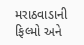મરાઠવાડાની ફિલ્મો અને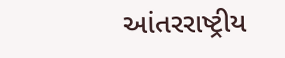આંતરરાષ્ટ્રીય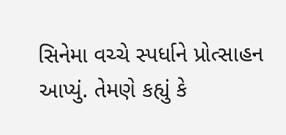સિનેમા વચ્ચે સ્પર્ધાને પ્રોત્સાહન આપ્યું. તેમણે કહ્યું કે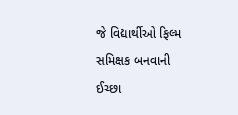જે વિદ્યાર્થીઓ ફિલ્મ સમિક્ષક બનવાની ઈચ્છા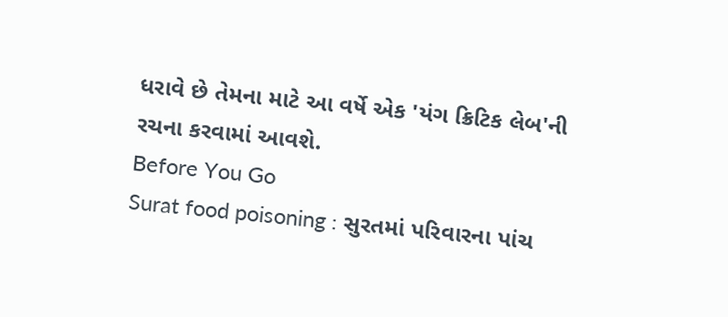ધરાવે છે તેમના માટે આ વર્ષે એક 'યંગ ક્રિટિક લેબ'ની રચના કરવામાં આવશે.
Before You Go
Surat food poisoning : સુરતમાં પરિવારના પાંચ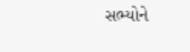સભ્યોને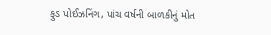ફુડ પોઈઝનિંગ, પાંચ વર્ષની બાળકીનું મોત